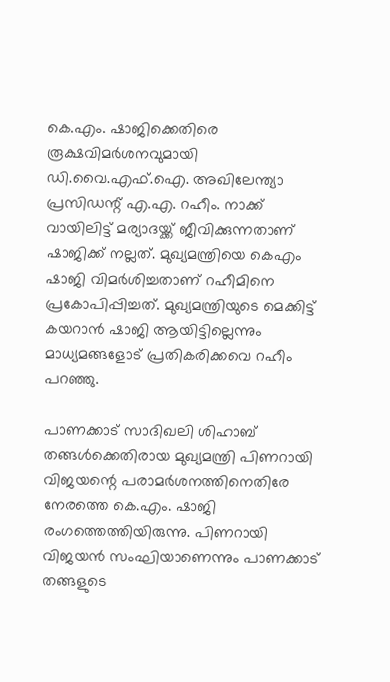കെ.എം. ഷാജിക്കെതിരെ രൂക്ഷവിമർശനവുമായി ഡി.വൈ.എഫ്.ഐ. അഖിലേന്ത്യാ പ്രസിഡന്റ് എ.എ. റഹീം. നാക്ക് വായിലിട്ട് മര്യാദയ്ക്ക് ജീവിക്കുന്നതാണ് ഷാജിക്ക് നല്ലത്. മുഖ്യമന്ത്രിയെ കെഎം ഷാജി വിമർശിച്ചതാണ് റഹീമിനെ പ്രകോപിപ്പിച്ചത്. മുഖ്യമന്ത്രിയുടെ മെക്കിട്ട് കയറാൻ ഷാജി ആയിട്ടില്ലെന്നും മാധ്യമങ്ങളോട് പ്രതികരിക്കവെ റഹീം പറഞ്ഞു.

പാണക്കാട് സാദിഖലി ശിഹാബ് തങ്ങള്‍ക്കെതിരായ മുഖ്യമന്ത്രി പിണറായി വിജയന്റെ പരാമർശനത്തിനെതിരേ നേരത്തെ കെ.എം. ഷാജി രംഗത്തെത്തിയിരുന്നു. പിണറായി വിജയൻ സംഘിയാണെന്നും പാണക്കാട് തങ്ങളുടെ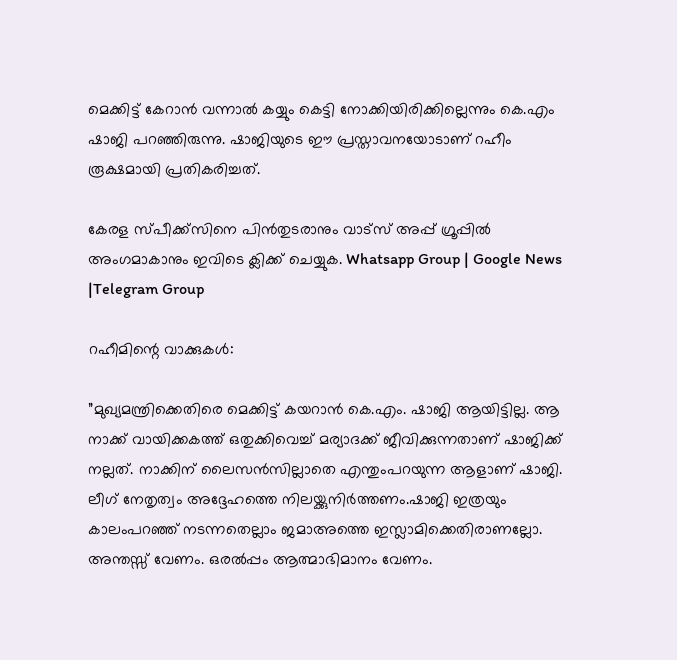മെക്കിട്ട് കേറാൻ വന്നാല്‍ കയ്യും കെട്ടി നോക്കിയിരിക്കില്ലെന്നും കെ.എം ഷാജി പറഞ്ഞിരുന്നു. ഷാജിയുടെ ഈ പ്രസ്താവനയോടാണ് റഹീം രൂക്ഷമായി പ്രതികരിച്ചത്.

കേരള സ്പീക്ക്സിനെ പിൻതുടരാനും വാട്സ് അപ്പ് ഗ്രൂപ്പിൽ അംഗമാകാനും ഇവിടെ ക്ലിക്ക് ചെയ്യുക. Whatsapp Group | Google News |Telegram Group

റഹീമിന്റെ വാക്കുകൾ:

”മുഖ്യമന്ത്രിക്കെതിരെ മെക്കിട്ട് കയറാൻ കെ.എം. ഷാജി ആയിട്ടില്ല. ആ നാക്ക് വായിക്കകത്ത് ഒതുക്കിവെച്ച്‌ മര്യാദക്ക് ജീവിക്കുന്നതാണ് ഷാജിക്ക് നല്ലത്. നാക്കിന് ലൈസൻസില്ലാതെ എന്തുംപറയുന്ന ആളാണ് ഷാജി. ലീഗ് നേതൃത്വം അദ്ദേഹത്തെ നിലയ്ക്കുനിർത്തണം.ഷാജി ഇത്രയും കാലംപറഞ്ഞ് നടന്നതെല്ലാം ജമാഅത്തെ ഇസ്ലാമിക്കെതിരാണല്ലോ. അന്തസ്സ് വേണം. ഒരല്‍പ്പം ആത്മാഭിമാനം വേണം.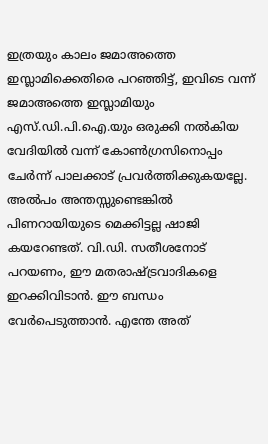ഇത്രയും കാലം ജമാഅത്തെ ഇസ്ലാമിക്കെതിരെ പറഞ്ഞിട്ട്, ഇവിടെ വന്ന് ജമാഅത്തെ ഇസ്ലാമിയും എസ്.ഡി.പി.ഐ.യും ഒരുക്കി നല്‍കിയ വേദിയില്‍ വന്ന് കോണ്‍ഗ്രസിനൊപ്പം ചേർന്ന് പാലക്കാട് പ്രവർത്തിക്കുകയല്ലേ. അല്‍പം അന്തസ്സുണ്ടെങ്കില്‍ പിണറായിയുടെ മെക്കിട്ടല്ല ഷാജി കയറേണ്ടത്. വി.ഡി. സതീശനോട് പറയണം, ഈ മതരാഷ്ട്രവാദികളെ ഇറക്കിവിടാൻ. ഈ ബന്ധം വേർപെടുത്താൻ. എന്തേ അത്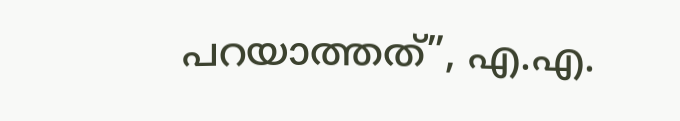പറയാത്തത്”, എ.എ.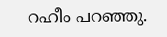റഹീം പറഞ്ഞു.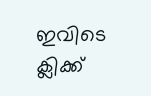ഇവിടെ ക്ലിക്ക്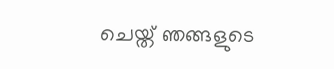ചെയ്ത് ഞങ്ങളുടെ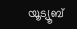യൂട്യൂബ്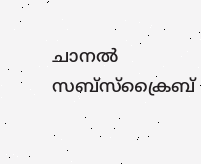ചാനൽ സബ്സ്ക്രൈബ്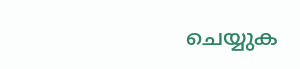ചെയ്യുക